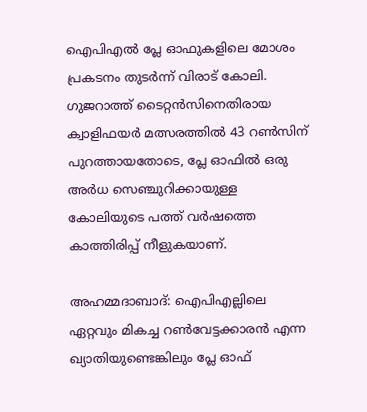ഐപിഎല്‍ പ്ലേ ഓഫുകളിലെ മോശം പ്രകടനം തുടര്‍ന്ന് വിരാട് കോലി. ഗുജറാത്ത് ടൈറ്റന്‍സിനെതിരായ ക്വാളിഫയര്‍ മത്സരത്തില്‍ 43 റണ്‍സിന് പുറത്തായതോടെ, പ്ലേ ഓഫില്‍ ഒരു അര്‍ധ സെഞ്ചുറിക്കായുള്ള കോലിയുടെ പത്ത് വര്‍ഷത്തെ കാത്തിരിപ്പ് നീളുകയാണ്.

അഹമ്മദാബാദ്: ഐപിഎല്ലിലെ ഏറ്റവും മികച്ച റണ്‍വേട്ടക്കാരന്‍ എന്ന ഖ്യാതിയുണ്ടെങ്കിലും പ്ലേ ഓഫ്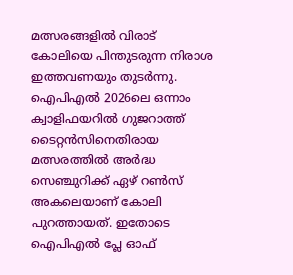മത്സരങ്ങളില്‍ വിരാട് കോലിയെ പിന്തുടരുന്ന നിരാശ ഇത്തവണയും തുടര്‍ന്നു. ഐപിഎല്‍ 2026ലെ ഒന്നാം ക്വാളിഫയറില്‍ ഗുജറാത്ത് ടൈറ്റന്‍സിനെതിരായ മത്സരത്തില്‍ അര്‍ദ്ധ സെഞ്ചുറിക്ക് ഏഴ് റണ്‍സ് അകലെയാണ് കോലി പുറത്തായത്. ഇതോടെ ഐപിഎല്‍ പ്ലേ ഓഫ്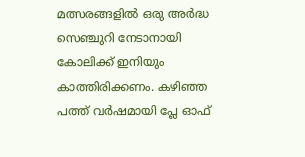മത്സരങ്ങളില്‍ ഒരു അര്‍ദ്ധ സെഞ്ചുറി നേടാനായി കോലിക്ക് ഇനിയും കാത്തിരിക്കണം. കഴിഞ്ഞ പത്ത് വര്‍ഷമായി പ്ലേ ഓഫ്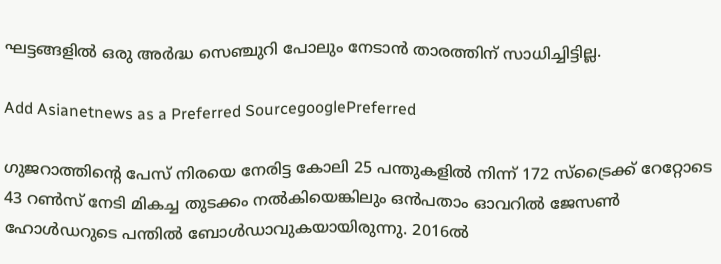ഘട്ടങ്ങളില്‍ ഒരു അര്‍ദ്ധ സെഞ്ചുറി പോലും നേടാന്‍ താരത്തിന് സാധിച്ചിട്ടില്ല.

Add Asianetnews as a Preferred SourcegooglePreferred

ഗുജറാത്തിന്റെ പേസ് നിരയെ നേരിട്ട കോലി 25 പന്തുകളില്‍ നിന്ന് 172 സ്‌ട്രൈക്ക് റേറ്റോടെ 43 റണ്‍സ് നേടി മികച്ച തുടക്കം നല്‍കിയെങ്കിലും ഒന്‍പതാം ഓവറില്‍ ജേസണ്‍ ഹോള്‍ഡറുടെ പന്തില്‍ ബോള്‍ഡാവുകയായിരുന്നു. 2016ല്‍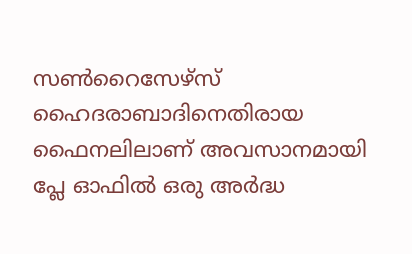സണ്‍റൈസേഴ്സ് ഹൈദരാബാദിനെതിരായ ഫൈനലിലാണ് അവസാനമായി പ്ലേ ഓഫില്‍ ഒരു അര്‍ദ്ധ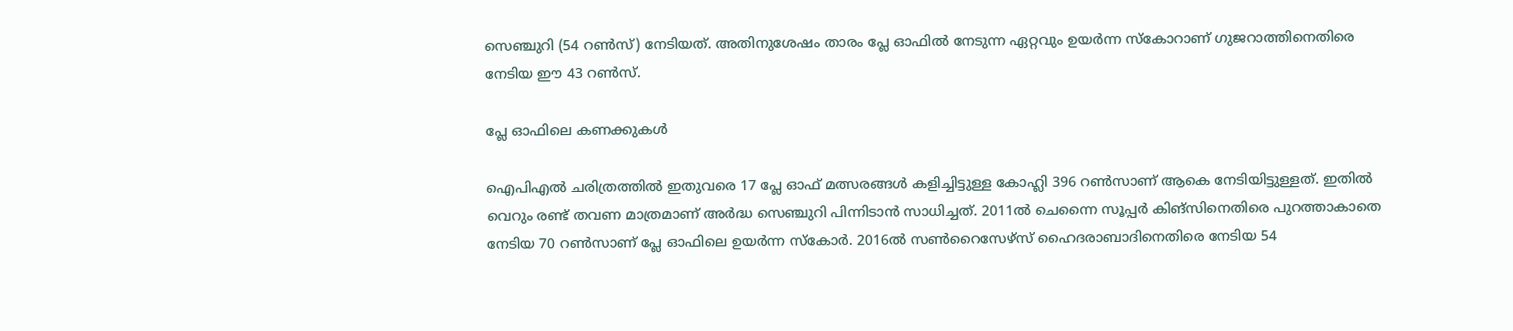സെഞ്ചുറി (54 റണ്‍സ്) നേടിയത്. അതിനുശേഷം താരം പ്ലേ ഓഫില്‍ നേടുന്ന ഏറ്റവും ഉയര്‍ന്ന സ്‌കോറാണ് ഗുജറാത്തിനെതിരെ നേടിയ ഈ 43 റണ്‍സ്.

പ്ലേ ഓഫിലെ കണക്കുകള്‍

ഐപിഎല്‍ ചരിത്രത്തില്‍ ഇതുവരെ 17 പ്ലേ ഓഫ് മത്സരങ്ങള്‍ കളിച്ചിട്ടുള്ള കോഹ്ലി 396 റണ്‍സാണ് ആകെ നേടിയിട്ടുള്ളത്. ഇതില്‍ വെറും രണ്ട് തവണ മാത്രമാണ് അര്‍ദ്ധ സെഞ്ചുറി പിന്നിടാന്‍ സാധിച്ചത്. 2011ല്‍ ചെന്നൈ സൂപ്പര്‍ കിങ്സിനെതിരെ പുറത്താകാതെ നേടിയ 70 റണ്‍സാണ് പ്ലേ ഓഫിലെ ഉയര്‍ന്ന സ്‌കോര്‍. 2016ല്‍ സണ്‍റൈസേഴ്സ് ഹൈദരാബാദിനെതിരെ നേടിയ 54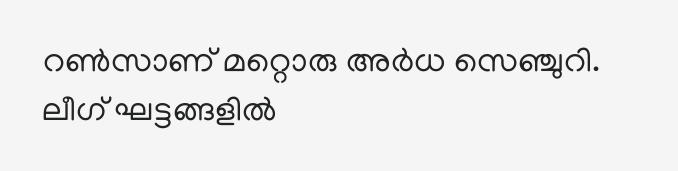റണ്‍സാണ് മറ്റൊരു അര്‍ധ സെഞ്ചുറി. ലീഗ് ഘട്ടങ്ങളില്‍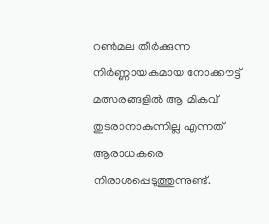റണ്‍മല തീര്‍ക്കുന്ന നിര്‍ണ്ണായകമായ നോക്കൗട്ട് മത്സരങ്ങളില്‍ ആ മികവ് തുടരാനാകുന്നില്ല എന്നത് ആരാധകരെ നിരാശപ്പെടുത്തുന്നുണ്ട്.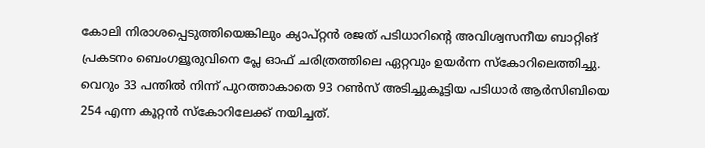കോലി നിരാശപ്പെടുത്തിയെങ്കിലും ക്യാപ്റ്റന്‍ രജത് പടിധാറിന്റെ അവിശ്വസനീയ ബാറ്റിങ് പ്രകടനം ബെംഗളൂരുവിനെ പ്ലേ ഓഫ് ചരിത്രത്തിലെ ഏറ്റവും ഉയര്‍ന്ന സ്‌കോറിലെത്തിച്ചു. വെറും 33 പന്തില്‍ നിന്ന് പുറത്താകാതെ 93 റണ്‍സ് അടിച്ചുകൂട്ടിയ പടിധാര്‍ ആര്‍സിബിയെ 254 എന്ന കൂറ്റന്‍ സ്‌കോറിലേക്ക് നയിച്ചത്.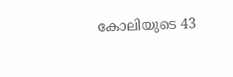കോലിയുടെ 43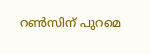റണ്‍സിന് പുറമെ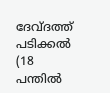ദേവ്ദത്ത് പടിക്കല്‍ (18 പന്തില്‍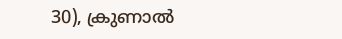30), ക്രുണാല്‍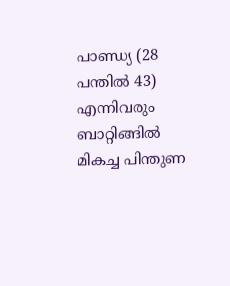പാണ്ഡ്യ (28 പന്തില്‍ 43) എന്നിവരും ബാറ്റിങ്ങില്‍ മികച്ച പിന്തുണ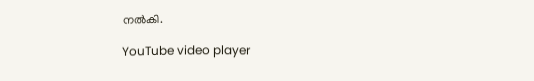നല്‍കി.

YouTube video player